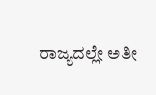ರಾಜ್ಯದಲ್ಲೇ ಅತೀ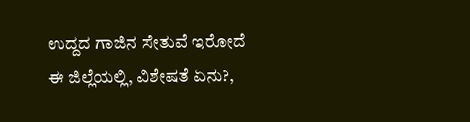ಉದ್ದದ ಗಾಜಿನ ಸೇತುವೆ ಇರೋದೆ ಈ ಜಿಲ್ಲೆಯಲ್ಲಿ, ವಿಶೇಷತೆ ಏನು?,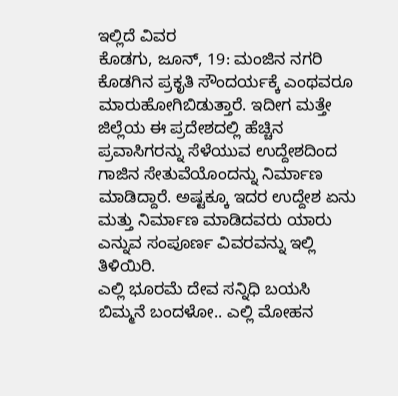ಇಲ್ಲಿದೆ ವಿವರ
ಕೊಡಗು, ಜೂನ್, 19: ಮಂಜಿನ ನಗರಿ ಕೊಡಗಿನ ಪ್ರಕೃತಿ ಸೌಂದರ್ಯಕ್ಕೆ ಎಂಥವರೂ ಮಾರುಹೋಗಿಬಿಡುತ್ತಾರೆ. ಇದೀಗ ಮತ್ತೇ ಜಿಲ್ಲೆಯ ಈ ಪ್ರದೇಶದಲ್ಲಿ ಹೆಚ್ಚಿನ ಪ್ರವಾಸಿಗರನ್ನು ಸೆಳೆಯುವ ಉದ್ದೇಶದಿಂದ ಗಾಜಿನ ಸೇತುವೆಯೊಂದನ್ನು ನಿರ್ಮಾಣ ಮಾಡಿದ್ದಾರೆ. ಅಷ್ಟಕ್ಕೂ ಇದರ ಉದ್ದೇಶ ಏನು ಮತ್ತು ನಿರ್ಮಾಣ ಮಾಡಿದವರು ಯಾರು ಎನ್ನುವ ಸಂಪೂರ್ಣ ವಿವರವನ್ನು ಇಲ್ಲಿ ತಿಳಿಯಿರಿ.
ಎಲ್ಲಿ ಭೂರಮೆ ದೇವ ಸನ್ನಿಧಿ ಬಯಸಿ ಬಿಮ್ಮನೆ ಬಂದಳೋ.. ಎಲ್ಲಿ ಮೋಹನ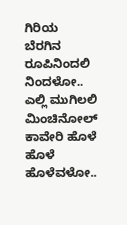ಗಿರಿಯ ಬೆರಗಿನ ರೂಪಿನಿಂದಲಿ ನಿಂದಳೋ.. ಎಲ್ಲಿ ಮುಗಿಲಲಿ ಮಿಂಚಿನೋಲ್ ಕಾವೇರಿ ಹೊಳೆ ಹೊಳೆ ಹೊಳೆವಳೋ..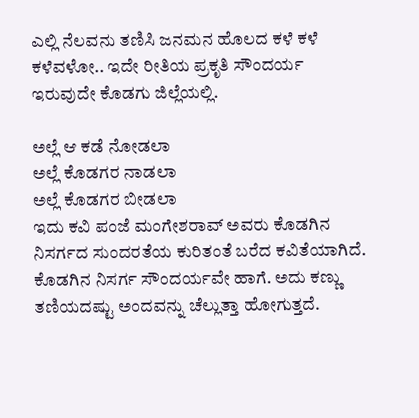ಎಲ್ಲಿ ನೆಲವನು ತಣಿಸಿ ಜನಮನ ಹೊಲದ ಕಳೆ ಕಳೆ ಕಳೆವಳೋ.. ಇದೇ ರೀತಿಯ ಪ್ರಕೃತಿ ಸೌಂದರ್ಯ ಇರುವುದೇ ಕೊಡಗು ಜಿಲ್ಲೆಯಲ್ಲಿ.

ಅಲ್ಲೆ ಆ ಕಡೆ ನೋಡಲಾ
ಅಲ್ಲೆ ಕೊಡಗರ ನಾಡಲಾ
ಅಲ್ಲೆ ಕೊಡಗರ ಬೀಡಲಾ
ಇದು ಕವಿ ಪಂಜೆ ಮಂಗೇಶರಾವ್ ಅವರು ಕೊಡಗಿನ ನಿಸರ್ಗದ ಸುಂದರತೆಯ ಕುರಿತಂತೆ ಬರೆದ ಕವಿತೆಯಾಗಿದೆ. ಕೊಡಗಿನ ನಿಸರ್ಗ ಸೌಂದರ್ಯವೇ ಹಾಗೆ. ಅದು ಕಣ್ಣು ತಣಿಯದಷ್ಟು ಅಂದವನ್ನು ಚೆಲ್ಲುತ್ತಾ ಹೋಗುತ್ತದೆ.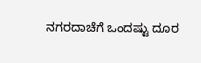ನಗರದಾಚೆಗೆ ಒಂದಷ್ಟು ದೂರ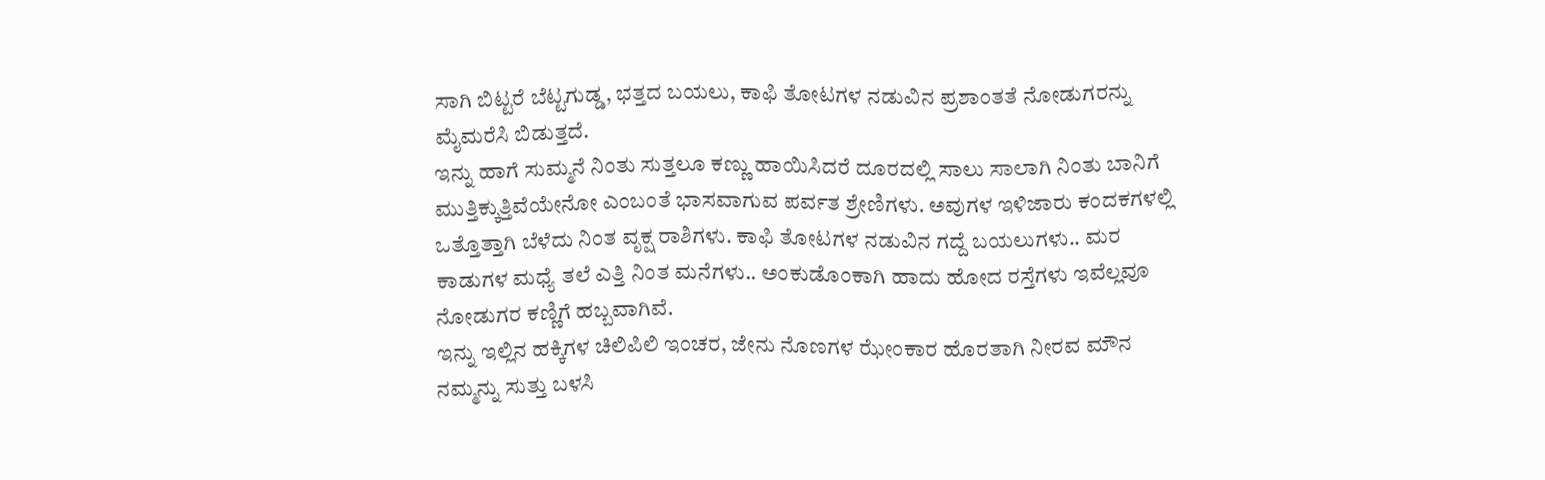ಸಾಗಿ ಬಿಟ್ಟರೆ ಬೆಟ್ಟಗುಡ್ಡ, ಭತ್ತದ ಬಯಲು, ಕಾಫಿ ತೋಟಗಳ ನಡುವಿನ ಪ್ರಶಾಂತತೆ ನೋಡುಗರನ್ನು ಮೈಮರೆಸಿ ಬಿಡುತ್ತದೆ.
ಇನ್ನು ಹಾಗೆ ಸುಮ್ಮನೆ ನಿಂತು ಸುತ್ತಲೂ ಕಣ್ಣು ಹಾಯಿಸಿದರೆ ದೂರದಲ್ಲಿ ಸಾಲು ಸಾಲಾಗಿ ನಿಂತು ಬಾನಿಗೆ ಮುತ್ತಿಕ್ಕುತ್ತಿವೆಯೇನೋ ಎಂಬಂತೆ ಭಾಸವಾಗುವ ಪರ್ವತ ಶ್ರೇಣಿಗಳು. ಅವುಗಳ ಇಳಿಜಾರು ಕಂದಕಗಳಲ್ಲಿ ಒತ್ತೊತ್ತಾಗಿ ಬೆಳೆದು ನಿಂತ ವೃಕ್ಷ ರಾಶಿಗಳು. ಕಾಫಿ ತೋಟಗಳ ನಡುವಿನ ಗದ್ದೆ ಬಯಲುಗಳು.. ಮರ ಕಾಡುಗಳ ಮಧ್ಯೆ ತಲೆ ಎತ್ತಿ ನಿಂತ ಮನೆಗಳು.. ಅಂಕುಡೊಂಕಾಗಿ ಹಾದು ಹೋದ ರಸ್ತೆಗಳು ಇವೆಲ್ಲವೂ ನೋಡುಗರ ಕಣ್ಣಿಗೆ ಹಬ್ಬವಾಗಿವೆ.
ಇನ್ನು ಇಲ್ಲಿನ ಹಕ್ಕಿಗಳ ಚಿಲಿಪಿಲಿ ಇಂಚರ, ಜೇನು ನೊಣಗಳ ಝೇಂಕಾರ ಹೊರತಾಗಿ ನೀರವ ಮೌನ ನಮ್ಮನ್ನು ಸುತ್ತು ಬಳಸಿ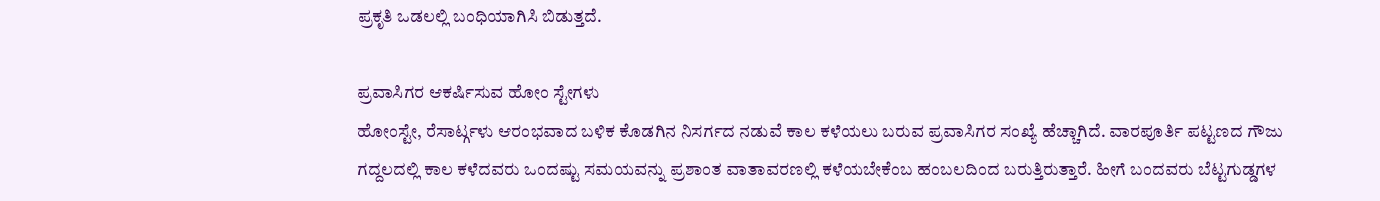ಪ್ರಕೃತಿ ಒಡಲಲ್ಲಿ ಬಂಧಿಯಾಗಿಸಿ ಬಿಡುತ್ತದೆ.

ಪ್ರವಾಸಿಗರ ಆಕರ್ಷಿಸುವ ಹೋಂ ಸ್ಟೇಗಳು
ಹೋಂಸ್ಟೇ, ರೆಸಾರ್ಟ್ಗಳು ಆರಂಭವಾದ ಬಳಿಕ ಕೊಡಗಿನ ನಿಸರ್ಗದ ನಡುವೆ ಕಾಲ ಕಳೆಯಲು ಬರುವ ಪ್ರವಾಸಿಗರ ಸಂಖ್ಯೆ ಹೆಚ್ಚಾಗಿದೆ. ವಾರಪೂರ್ತಿ ಪಟ್ಟಣದ ಗೌಜು ಗದ್ದಲದಲ್ಲಿ ಕಾಲ ಕಳೆದವರು ಒಂದಷ್ಟು ಸಮಯವನ್ನು ಪ್ರಶಾಂತ ವಾತಾವರಣಲ್ಲಿ ಕಳೆಯಬೇಕೆಂಬ ಹಂಬಲದಿಂದ ಬರುತ್ತಿರುತ್ತಾರೆ. ಹೀಗೆ ಬಂದವರು ಬೆಟ್ಟಗುಡ್ಡಗಳ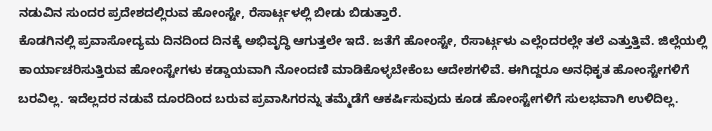ನಡುವಿನ ಸುಂದರ ಪ್ರದೇಶದಲ್ಲಿರುವ ಹೋಂಸ್ಟೇ, ರೆಸಾರ್ಟ್ಗಳಲ್ಲಿ ಬೀಡು ಬಿಡುತ್ತಾರೆ.
ಕೊಡಗಿನಲ್ಲಿ ಪ್ರವಾಸೋದ್ಯಮ ದಿನದಿಂದ ದಿನಕ್ಕೆ ಅಭಿವೃದ್ಧಿ ಆಗುತ್ತಲೇ ಇದೆ. ಜತೆಗೆ ಹೋಂಸ್ಟೇ, ರೆಸಾರ್ಟ್ಗಳು ಎಲ್ಲೆಂದರಲ್ಲೇ ತಲೆ ಎತ್ತುತ್ತಿವೆ. ಜಿಲ್ಲೆಯಲ್ಲಿ ಕಾರ್ಯಾಚರಿಸುತ್ತಿರುವ ಹೋಂಸ್ಟೇಗಳು ಕಡ್ಡಾಯವಾಗಿ ನೋಂದಣಿ ಮಾಡಿಕೊಳ್ಳಬೇಕೆಂಬ ಆದೇಶಗಳಿವೆ. ಈಗಿದ್ದರೂ ಅನಧಿಕೃತ ಹೋಂಸ್ಟೇಗಳಿಗೆ ಬರವಿಲ್ಲ. ಇದೆಲ್ಲದರ ನಡುವೆ ದೂರದಿಂದ ಬರುವ ಪ್ರವಾಸಿಗರನ್ನು ತಮ್ಮೆಡೆಗೆ ಆಕರ್ಷಿಸುವುದು ಕೂಡ ಹೋಂಸ್ಟೇಗಳಿಗೆ ಸುಲಭವಾಗಿ ಉಳಿದಿಲ್ಲ.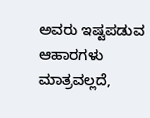ಅವರು ಇಷ್ಟಪಡುವ ಆಹಾರಗಳು ಮಾತ್ರವಲ್ಲದೆ,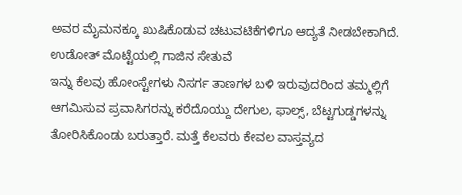ಅವರ ಮೈಮನಕ್ಕೂ ಖುಷಿಕೊಡುವ ಚಟುವಟಿಕೆಗಳಿಗೂ ಆದ್ಯತೆ ನೀಡಬೇಕಾಗಿದೆ.
ಉಡೋತ್ ಮೊಟ್ಟೆಯಲ್ಲಿ ಗಾಜಿನ ಸೇತುವೆ
ಇನ್ನು ಕೆಲವು ಹೋಂಸ್ಟೇಗಳು ನಿಸರ್ಗ ತಾಣಗಳ ಬಳಿ ಇರುವುದರಿಂದ ತಮ್ಮಲ್ಲಿಗೆ ಆಗಮಿಸುವ ಪ್ರವಾಸಿಗರನ್ನು ಕರೆದೊಯ್ದು ದೇಗುಲ, ಫಾಲ್ಸ್, ಬೆಟ್ಟಗುಡ್ಡಗಳನ್ನು ತೋರಿಸಿಕೊಂಡು ಬರುತ್ತಾರೆ. ಮತ್ತೆ ಕೆಲವರು ಕೇವಲ ವಾಸ್ತವ್ಯದ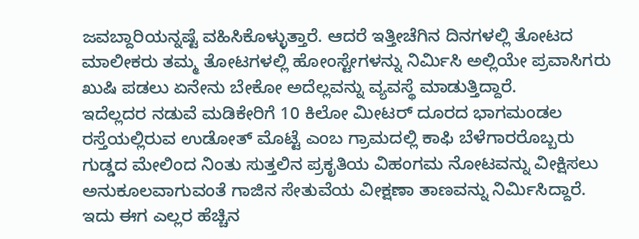ಜವಬ್ದಾರಿಯನ್ನಷ್ಟೆ ವಹಿಸಿಕೊಳ್ಳುತ್ತಾರೆ. ಆದರೆ ಇತ್ತೀಚೆಗಿನ ದಿನಗಳಲ್ಲಿ ತೋಟದ ಮಾಲೀಕರು ತಮ್ಮ ತೋಟಗಳಲ್ಲಿ ಹೋಂಸ್ಟೇಗಳನ್ನು ನಿರ್ಮಿಸಿ ಅಲ್ಲಿಯೇ ಪ್ರವಾಸಿಗರು ಖುಷಿ ಪಡಲು ಏನೇನು ಬೇಕೋ ಅದೆಲ್ಲವನ್ನು ವ್ಯವಸ್ಥೆ ಮಾಡುತ್ತಿದ್ದಾರೆ.
ಇದೆಲ್ಲದರ ನಡುವೆ ಮಡಿಕೇರಿಗೆ 10 ಕಿಲೋ ಮೀಟರ್ ದೂರದ ಭಾಗಮಂಡಲ ರಸ್ತೆಯಲ್ಲಿರುವ ಉಡೋತ್ ಮೊಟ್ಟೆ ಎಂಬ ಗ್ರಾಮದಲ್ಲಿ ಕಾಫಿ ಬೆಳೆಗಾರರೊಬ್ಬರು ಗುಡ್ಡದ ಮೇಲಿಂದ ನಿಂತು ಸುತ್ತಲಿನ ಪ್ರಕೃತಿಯ ವಿಹಂಗಮ ನೋಟವನ್ನು ವೀಕ್ಷಿಸಲು ಅನುಕೂಲವಾಗುವಂತೆ ಗಾಜಿನ ಸೇತುವೆಯ ವೀಕ್ಷಣಾ ತಾಣವನ್ನು ನಿರ್ಮಿಸಿದ್ದಾರೆ. ಇದು ಈಗ ಎಲ್ಲರ ಹೆಚ್ಚಿನ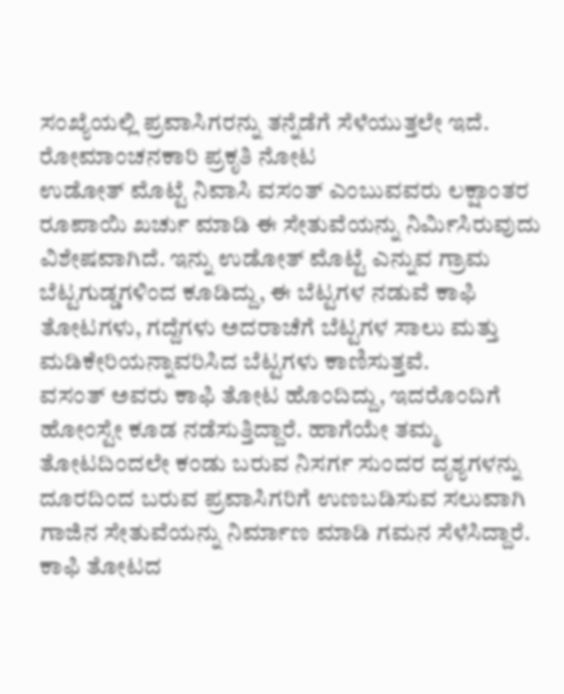ಸಂಖ್ಯೆಯಲ್ಲಿ ಪ್ರವಾಸಿಗರನ್ನು ತನ್ನೆಡೆಗೆ ಸೆಳೆಯುತ್ತಲೇ ಇದೆ.
ರೋಮಾಂಚನಕಾರಿ ಪ್ರಕೃತಿ ನೋಟ
ಉಡೋತ್ ಮೊಟ್ಟೆ ನಿವಾಸಿ ವಸಂತ್ ಎಂಬುವವರು ಲಕ್ಷಾಂತರ ರೂಪಾಯಿ ಖರ್ಚು ಮಾಡಿ ಈ ಸೇತುವೆಯನ್ನು ನಿರ್ಮಿಸಿರುವುದು ವಿಶೇಷವಾಗಿದೆ. ಇನ್ನು ಉಡೋತ್ ಮೊಟ್ಟೆ ಎನ್ನುವ ಗ್ರಾಮ ಬೆಟ್ಟಗುಡ್ಡಗಳಿಂದ ಕೂಡಿದ್ದು, ಈ ಬೆಟ್ಟಗಳ ನಡುವೆ ಕಾಫಿ ತೋಟಗಳು, ಗದ್ದೆಗಳು ಅದರಾಚೆಗೆ ಬೆಟ್ಟಗಳ ಸಾಲು ಮತ್ತು ಮಡಿಕೇರಿಯನ್ನಾವರಿಸಿದ ಬೆಟ್ಟಗಳು ಕಾಣಿಸುತ್ತವೆ.
ವಸಂತ್ ಅವರು ಕಾಫಿ ತೋಟ ಹೊಂದಿದ್ದು, ಇದರೊಂದಿಗೆ ಹೋಂಸ್ಟೇ ಕೂಡ ನಡೆಸುತ್ತಿದ್ದಾರೆ. ಹಾಗೆಯೇ ತಮ್ಮ ತೋಟದಿಂದಲೇ ಕಂಡು ಬರುವ ನಿಸರ್ಗ ಸುಂದರ ದೃಶ್ಯಗಳನ್ನು ದೂರದಿಂದ ಬರುವ ಪ್ರವಾಸಿಗರಿಗೆ ಉಣಬಡಿಸುವ ಸಲುವಾಗಿ ಗಾಜಿನ ಸೇತುವೆಯನ್ನು ನಿರ್ಮಾಣ ಮಾಡಿ ಗಮನ ಸೆಳೆಸಿದ್ದಾರೆ.
ಕಾಫಿ ತೋಟದ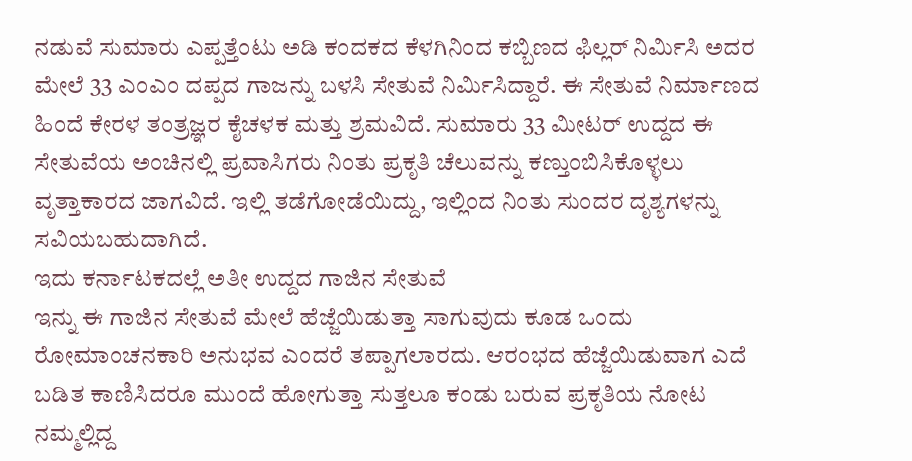ನಡುವೆ ಸುಮಾರು ಎಪ್ಪತ್ತೆಂಟು ಅಡಿ ಕಂದಕದ ಕೆಳಗಿನಿಂದ ಕಬ್ಬಿಣದ ಫಿಲ್ಲರ್ ನಿರ್ಮಿಸಿ ಅದರ ಮೇಲೆ 33 ಎಂಎಂ ದಪ್ಪದ ಗಾಜನ್ನು ಬಳಸಿ ಸೇತುವೆ ನಿರ್ಮಿಸಿದ್ದಾರೆ. ಈ ಸೇತುವೆ ನಿರ್ಮಾಣದ ಹಿಂದೆ ಕೇರಳ ತಂತ್ರಜ್ಞರ ಕೈಚಳಕ ಮತ್ತು ಶ್ರಮವಿದೆ. ಸುಮಾರು 33 ಮೀಟರ್ ಉದ್ದದ ಈ ಸೇತುವೆಯ ಅಂಚಿನಲ್ಲಿ ಪ್ರವಾಸಿಗರು ನಿಂತು ಪ್ರಕೃತಿ ಚೆಲುವನ್ನು ಕಣ್ತುಂಬಿಸಿಕೊಳ್ಳಲು ವೃತ್ತಾಕಾರದ ಜಾಗವಿದೆ. ಇಲ್ಲಿ ತಡೆಗೋಡೆಯಿದ್ದು, ಇಲ್ಲಿಂದ ನಿಂತು ಸುಂದರ ದೃಶ್ಯಗಳನ್ನು ಸವಿಯಬಹುದಾಗಿದೆ.
ಇದು ಕರ್ನಾಟಕದಲ್ಲೆ ಅತೀ ಉದ್ದದ ಗಾಜಿನ ಸೇತುವೆ
ಇನ್ನು ಈ ಗಾಜಿನ ಸೇತುವೆ ಮೇಲೆ ಹೆಜ್ಜೆಯಿಡುತ್ತಾ ಸಾಗುವುದು ಕೂಡ ಒಂದು ರೋಮಾಂಚನಕಾರಿ ಅನುಭವ ಎಂದರೆ ತಪ್ಪಾಗಲಾರದು. ಆರಂಭದ ಹೆಜ್ಜೆಯಿಡುವಾಗ ಎದೆ ಬಡಿತ ಕಾಣಿಸಿದರೂ ಮುಂದೆ ಹೋಗುತ್ತಾ ಸುತ್ತಲೂ ಕಂಡು ಬರುವ ಪ್ರಕೃತಿಯ ನೋಟ ನಮ್ಮಲ್ಲಿದ್ದ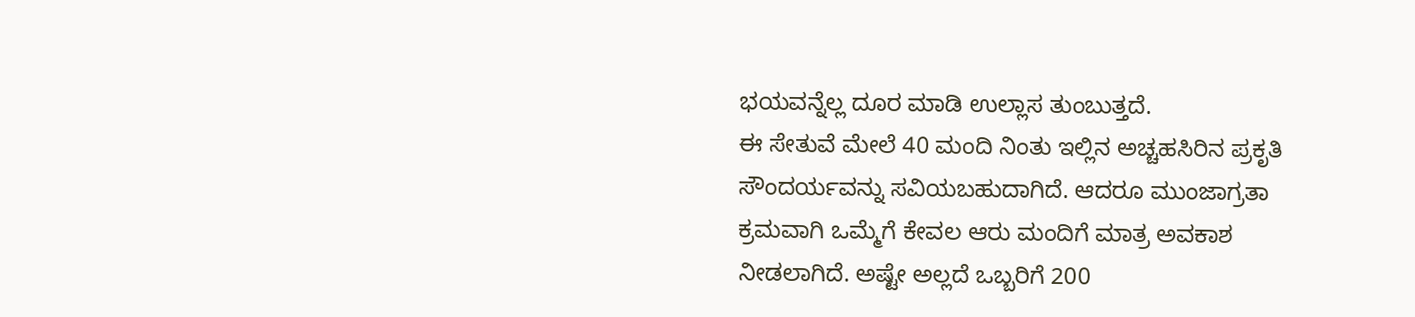ಭಯವನ್ನೆಲ್ಲ ದೂರ ಮಾಡಿ ಉಲ್ಲಾಸ ತುಂಬುತ್ತದೆ.
ಈ ಸೇತುವೆ ಮೇಲೆ 40 ಮಂದಿ ನಿಂತು ಇಲ್ಲಿನ ಅಚ್ಚಹಸಿರಿನ ಪ್ರಕೃತಿ ಸೌಂದರ್ಯವನ್ನು ಸವಿಯಬಹುದಾಗಿದೆ. ಆದರೂ ಮುಂಜಾಗ್ರತಾ ಕ್ರಮವಾಗಿ ಒಮ್ಮೆಗೆ ಕೇವಲ ಆರು ಮಂದಿಗೆ ಮಾತ್ರ ಅವಕಾಶ ನೀಡಲಾಗಿದೆ. ಅಷ್ಟೇ ಅಲ್ಲದೆ ಒಬ್ಬರಿಗೆ 200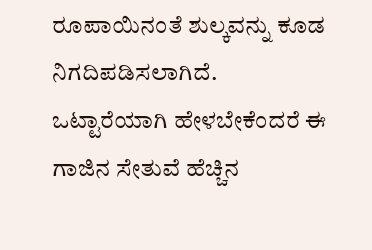ರೂಪಾಯಿನಂತೆ ಶುಲ್ಕವನ್ನು ಕೂಡ ನಿಗದಿಪಡಿಸಲಾಗಿದೆ.
ಒಟ್ಟಾರೆಯಾಗಿ ಹೇಳಬೇಕೆಂದರೆ ಈ ಗಾಜಿನ ಸೇತುವೆ ಹೆಚ್ಚಿನ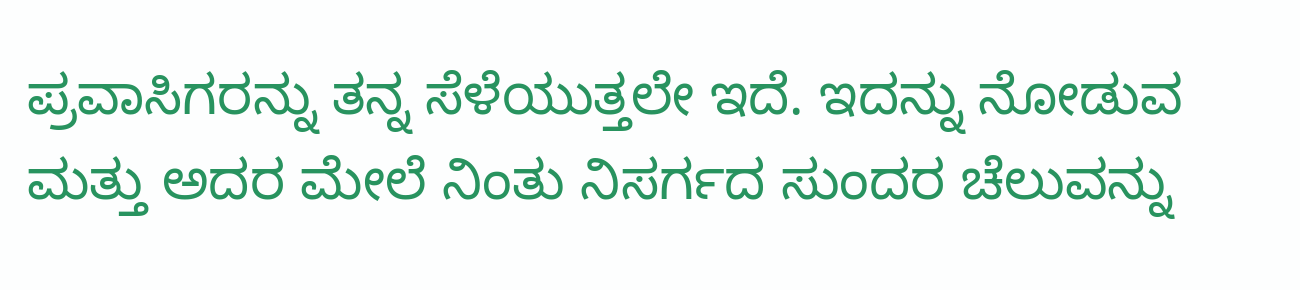ಪ್ರವಾಸಿಗರನ್ನು ತನ್ನ ಸೆಳೆಯುತ್ತಲೇ ಇದೆ. ಇದನ್ನು ನೋಡುವ ಮತ್ತು ಅದರ ಮೇಲೆ ನಿಂತು ನಿಸರ್ಗದ ಸುಂದರ ಚೆಲುವನ್ನು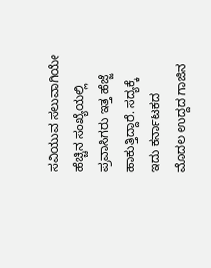ಸವಿಯುವ ಸಲುವಾಗಿಯೇ ಹೆಚ್ಚಿನ ಸಂಖ್ಯೆಯಲ್ಲಿ ಪ್ರವಾಸಿಗರು ಇತ್ತ ಹೆಜ್ಜೆ ಹಾಕುತ್ತಿದ್ದಾರೆ. ಸದ್ಯಕ್ಕೆ ಇದು ಕರ್ನಾಟಕದ ಮೊದಲ ಉದ್ದದ ಗಾಜಿನ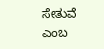ಸೇತುವೆ ಎಂಬ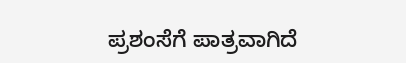ಪ್ರಶಂಸೆಗೆ ಪಾತ್ರವಾಗಿದೆ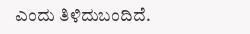ಎಂದು ತಿಳಿದುಬಂದಿದೆ.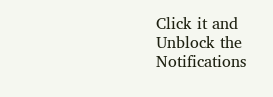Click it and Unblock the Notifications